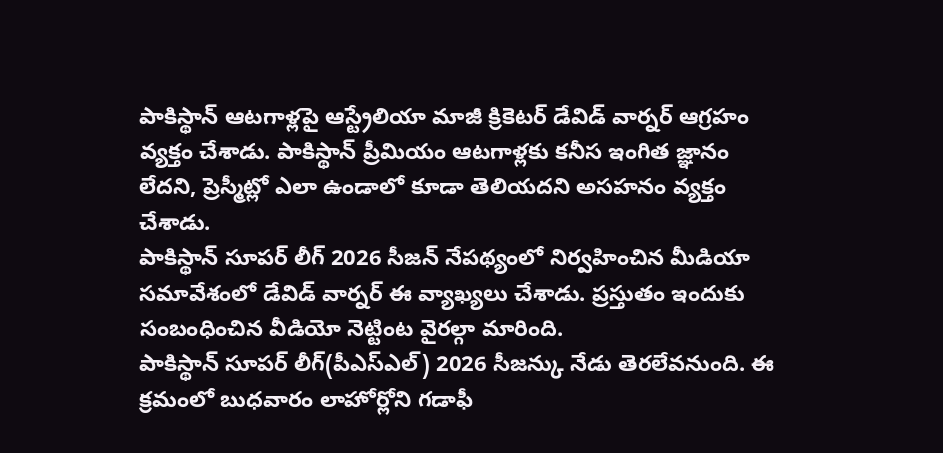పాకిస్థాన్ ఆటగాళ్లపై ఆస్ట్రేలియా మాజీ క్రికెటర్ డేవిడ్ వార్నర్ ఆగ్రహం వ్యక్తం చేశాడు. పాకిస్థాన్ ప్రీమియం ఆటగాళ్లకు కనీస ఇంగిత జ్ఞానం లేదని, ప్రెస్మీట్లో ఎలా ఉండాలో కూడా తెలియదని అసహనం వ్యక్తం చేశాడు.
పాకిస్థాన్ సూపర్ లీగ్ 2026 సీజన్ నేపథ్యంలో నిర్వహించిన మీడియా సమావేశంలో డేవిడ్ వార్నర్ ఈ వ్యాఖ్యలు చేశాడు. ప్రస్తుతం ఇందుకు సంబంధించిన వీడియో నెట్టింట వైరల్గా మారింది.
పాకిస్థాన్ సూపర్ లీగ్(పీఎస్ఎల్) 2026 సీజన్కు నేడు తెరలేవనుంది. ఈ క్రమంలో బుధవారం లాహోర్లోని గడాఫీ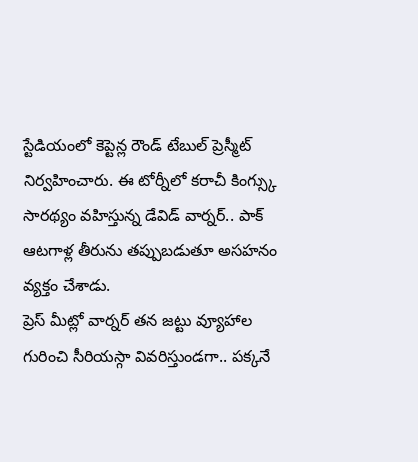స్టేడియంలో కెప్టెన్ల రౌండ్ టేబుల్ ప్రెస్మీట్ నిర్వహించారు. ఈ టోర్నీలో కరాచీ కింగ్స్కు సారథ్యం వహిస్తున్న డేవిడ్ వార్నర్.. పాక్ ఆటగాళ్ల తీరును తప్పుబడుతూ అసహనం వ్యక్తం చేశాడు.
ప్రెస్ మీట్లో వార్నర్ తన జట్టు వ్యూహాల గురించి సీరియస్గా వివరిస్తుండగా.. పక్కనే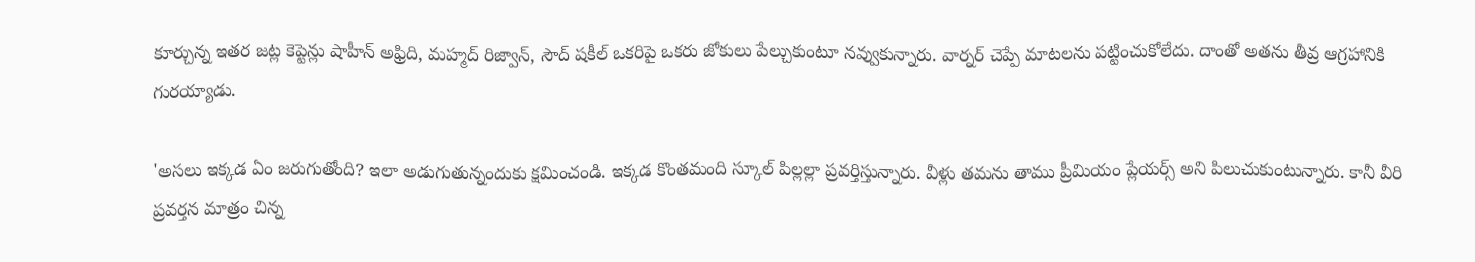కూర్చున్న ఇతర జట్ల కెప్టెన్లు షాహీన్ అఫ్రిది, మహ్మద్ రిజ్వాన్, సౌద్ షకీల్ ఒకరిపై ఒకరు జోకులు పేల్చుకుంటూ నవ్వుకున్నారు. వార్నర్ చెప్పే మాటలను పట్టించుకోలేదు. దాంతో అతను తీవ్ర ఆగ్రహానికి గురయ్యాడు.

'అసలు ఇక్కడ ఏం జరుగుతోంది? ఇలా అడుగుతున్నందుకు క్షమించండి. ఇక్కడ కొంతమంది స్కూల్ పిల్లల్లా ప్రవర్తిస్తున్నారు. వీళ్లు తమను తాము ప్రీమియం ప్లేయర్స్ అని పిలుచుకుంటున్నారు. కానీ వీరి ప్రవర్తన మాత్రం చిన్న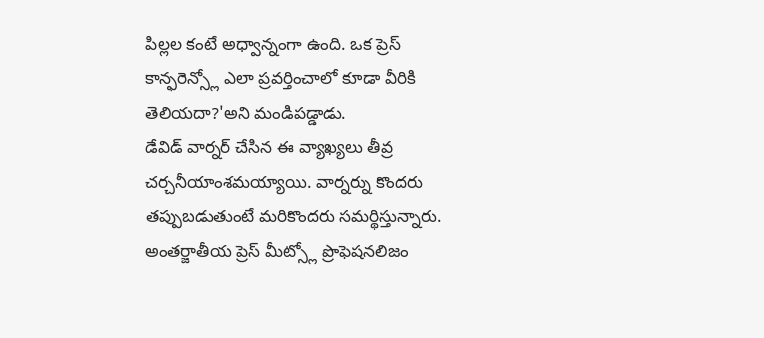పిల్లల కంటే అధ్వాన్నంగా ఉంది. ఒక ప్రెస్ కాన్ఫరెన్స్లో ఎలా ప్రవర్తించాలో కూడా వీరికి తెలియదా?'అని మండిపడ్డాడు.
డేవిడ్ వార్నర్ చేసిన ఈ వ్యాఖ్యలు తీవ్ర చర్చనీయాంశమయ్యాయి. వార్నర్ను కొందరు తప్పుబడుతుంటే మరికొందరు సమర్థిస్తున్నారు. అంతర్జాతీయ ప్రెస్ మీట్స్లో ప్రొఫెషనలిజం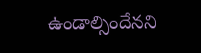ఉండాల్సిందేనని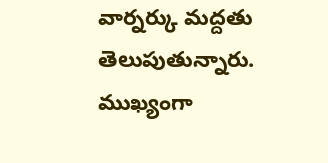వార్నర్కు మద్దతు తెలుపుతున్నారు. ముఖ్యంగా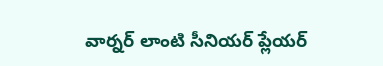వార్నర్ లాంటి సీనియర్ ప్లేయర్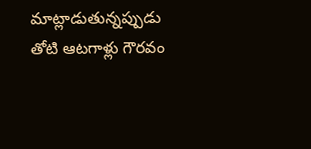మాట్లాడుతున్నప్పుడు తోటి ఆటగాళ్లు గౌరవం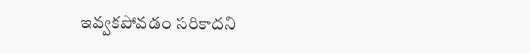ఇవ్వకపోవడం సరికాదని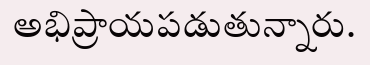అభిప్రాయపడుతున్నారు.